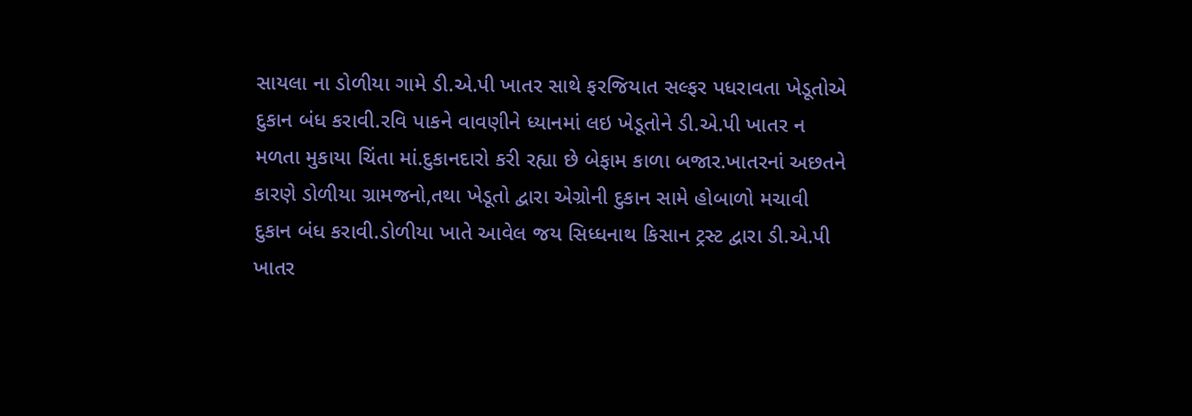સાયલા ના ડોળીયા ગામે ડી.એ.પી ખાતર સાથે ફરજિયાત સલ્ફર પધરાવતા ખેડૂતોએ દુકાન બંધ કરાવી.રવિ પાકને વાવણીને ધ્યાનમાં લઇ ખેડૂતોને ડી.એ.પી ખાતર ન મળતા મુકાયા ચિંતા માં.દુકાનદારો કરી રહ્યા છે બેફામ કાળા બજાર.ખાતરનાં અછતને કારણે ડોળીયા ગ્રામજનો,તથા ખેડૂતો દ્વારા એગ્રોની દુકાન સામે હોબાળો મચાવી દુકાન બંધ કરાવી.ડોળીયા ખાતે આવેલ જય સિધ્ધનાથ કિસાન ટ્રસ્ટ દ્વારા ડી.એ.પી ખાતર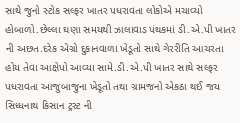સાથે જુનો સ્ટોક સલ્ફર ખાતર પધરાવતા લોકોએ મચાવ્યો હોબાળો.છેલ્લા ઘણા સમયથી ઝાલાવાડ પંથકમાં ડી.એ.પી ખાતર ની અછત.દરેક એગ્રો દુકાનવાળા ખેડૂતો સાથે ગેરરીતિ આચરતા હોય તેવા આક્ષેપો આવ્યા સામે.ડી.એ.પી ખાતર સાથે સલ્ફર પધરાવતા આજુબાજુના ખેડૂતો તથા ગ્રામજનો એકઠા થઈ જય સિધ્ધનાથ કિસાન ટ્રસ્ટ ની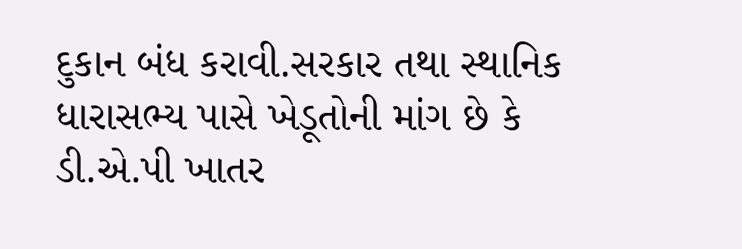દુકાન બંધ કરાવી.સરકાર તથા સ્થાનિક ધારાસભ્ય પાસે ખેડૂતોની માંગ છે કે ડી.એ.પી ખાતર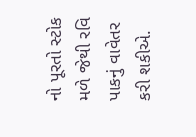નો પૂરતો સ્ટોક મળે જેથી રવિ પાકનું વાવેતર કરી શકીએ.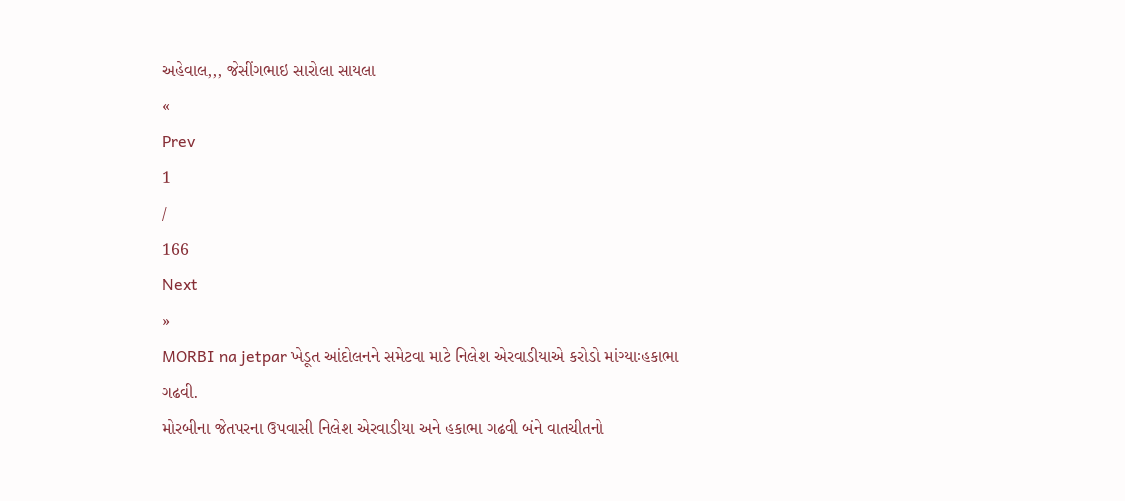અહેવાલ,,, જેસીંગભાઇ સારોલા સાયલા
«
Prev
1
/
166
Next
»
MORBI na jetpar ખેડૂત આંદોલનને સમેટવા માટે નિલેશ એરવાડીયાએ કરોડો માંગ્યાઃહકાભા ગઢવી.
મોરબીના જેતપરના ઉપવાસી નિલેશ એરવાડીયા અને હકાભા ગઢવી બંને વાતચીતનો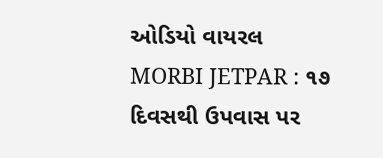ઓડિયો વાયરલ
MORBI JETPAR : ૧૭ દિવસથી ઉપવાસ પર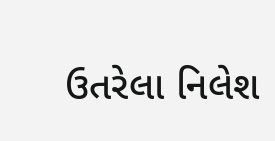ઉતરેલા નિલેશ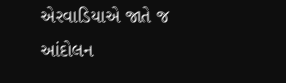એરવાડિયાએ જાતે જ આંદોલન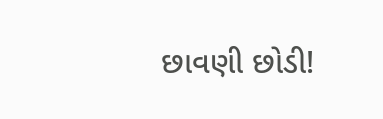છાવણી છોડી!